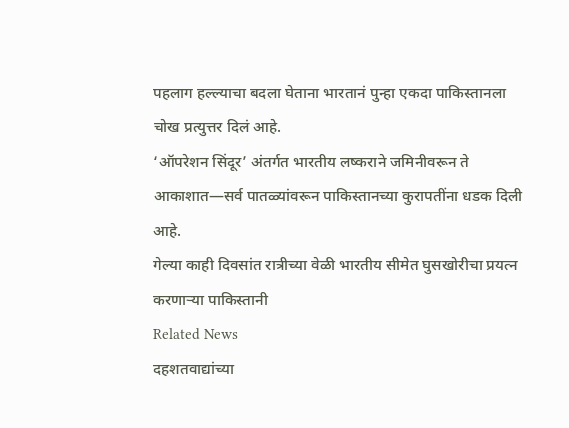पहलाग हल्ल्याचा बदला घेताना भारतानं पुन्हा एकदा पाकिस्तानला चोख प्रत्युत्तर दिलं आहे.
‘ऑपरेशन सिंदूर’ अंतर्गत भारतीय लष्कराने जमिनीवरून ते आकाशात—सर्व पातळ्यांवरून पाकिस्तानच्या कुरापतींना धडक दिली आहे.
गेल्या काही दिवसांत रात्रीच्या वेळी भारतीय सीमेत घुसखोरीचा प्रयत्न करणाऱ्या पाकिस्तानी
Related News
दहशतवाद्यांच्या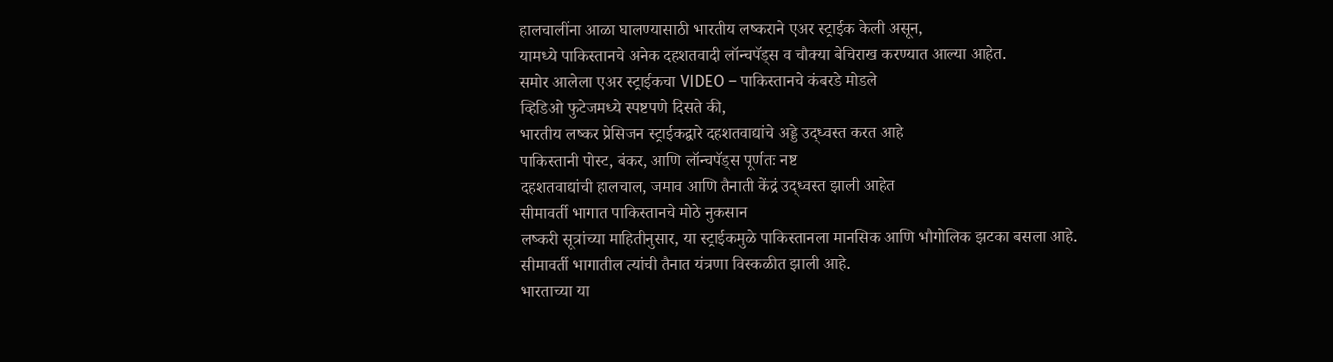हालचालींना आळा घालण्यासाठी भारतीय लष्कराने एअर स्ट्राईक केली असून,
यामध्ये पाकिस्तानचे अनेक दहशतवादी लॉन्चपॅड्स व चौक्या बेचिराख करण्यात आल्या आहेत.
समोर आलेला एअर स्ट्राईकचा VIDEO – पाकिस्तानचे कंबरडे मोडले
व्हिडिओ फुटेजमध्ये स्पष्टपणे दिसते की,
भारतीय लष्कर प्रेसिजन स्ट्राईकद्वारे दहशतवाद्यांचे अड्डे उद्ध्वस्त करत आहे
पाकिस्तानी पोस्ट, बंकर, आणि लॉन्चपॅड्स पूर्णतः नष्ट
दहशतवाद्यांची हालचाल, जमाव आणि तैनाती केंद्रं उद्ध्वस्त झाली आहेत
सीमावर्ती भागात पाकिस्तानचे मोठे नुकसान
लष्करी सूत्रांच्या माहितीनुसार, या स्ट्राईकमुळे पाकिस्तानला मानसिक आणि भौगोलिक झटका बसला आहे.
सीमावर्ती भागातील त्यांची तैनात यंत्रणा विस्कळीत झाली आहे.
भारताच्या या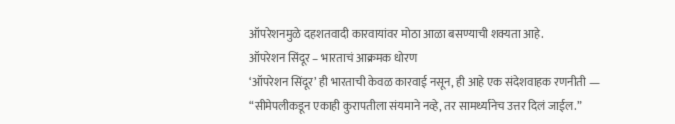ऑपरेशनमुळे दहशतवादी कारवायांवर मोठा आळा बसण्याची शक्यता आहे.
ऑपरेशन सिंदूर – भारताचं आक्रमक धोरण
‘ऑपरेशन सिंदूर’ ही भारताची केवळ कारवाई नसून, ही आहे एक संदेशवाहक रणनीती —
“सीमेपलीकडून एकाही कुरापतीला संयमाने नव्हे, तर सामर्थ्यानेच उत्तर दिलं जाईल.”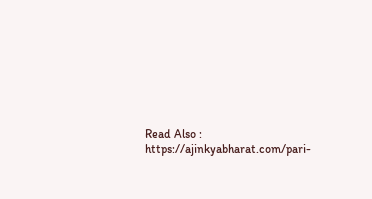Read Also : https://ajinkyabharat.com/pari-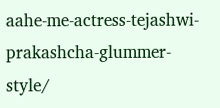aahe-me-actress-tejashwi-prakashcha-glummer-style/